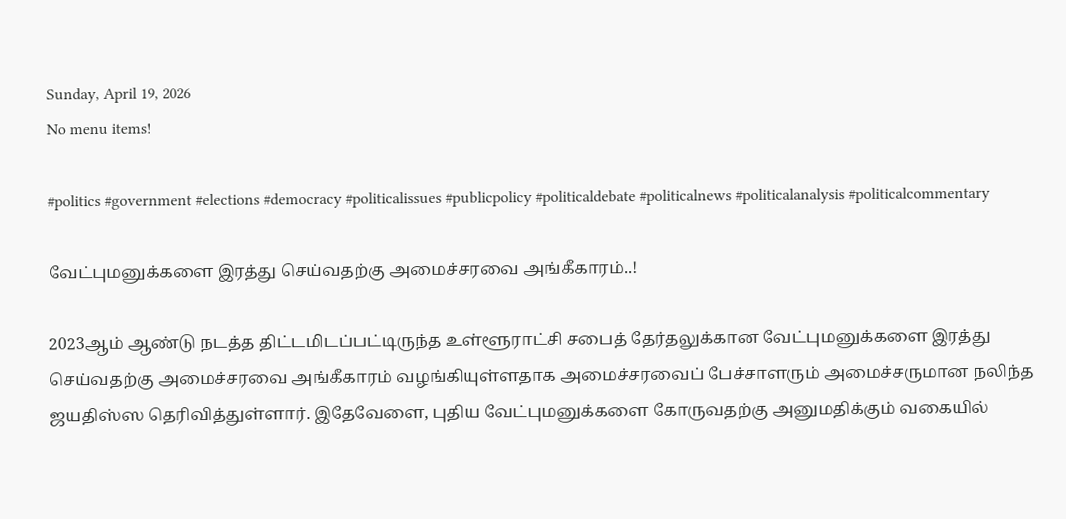Sunday, April 19, 2026
No menu items!

#politics #government #elections #democracy #politicalissues #publicpolicy #politicaldebate #politicalnews #politicalanalysis #politicalcommentary

வேட்புமனுக்களை இரத்து செய்வதற்கு அமைச்சரவை அங்கீகாரம்..!

2023ஆம் ஆண்டு நடத்த திட்டமிடப்பட்டிருந்த உள்ளூராட்சி சபைத் தேர்தலுக்கான வேட்புமனுக்களை இரத்து செய்வதற்கு அமைச்சரவை அங்கீகாரம் வழங்கியுள்ளதாக அமைச்சரவைப் பேச்சாளரும் அமைச்சருமான நலிந்த ஜயதிஸ்ஸ தெரிவித்துள்ளார். இதேவேளை, புதிய வேட்புமனுக்களை கோருவதற்கு அனுமதிக்கும் வகையில்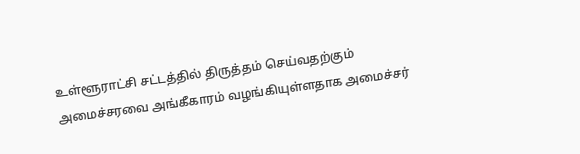உள்ளூராட்சி சட்டத்தில் திருத்தம் செய்வதற்கும் அமைச்சரவை அங்கீகாரம் வழங்கியுள்ளதாக அமைச்சர்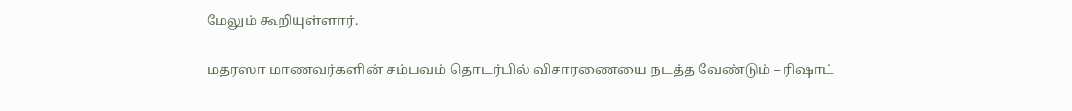மேலும் கூறியுள்ளார்.

மதரஸா மாணவர்களின் சம்பவம் தொடர்பில் விசாரணையை நடத்த வேண்டும் – ரிஷாட்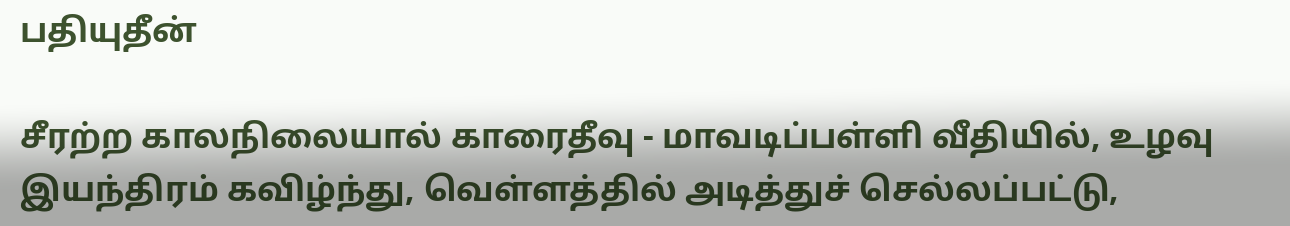பதியுதீன்

சீரற்ற காலநிலையால் காரைதீவு - மாவடிப்பள்ளி வீதியில், உழவு இயந்திரம் கவிழ்ந்து, வெள்ளத்தில் அடித்துச் செல்லப்பட்டு,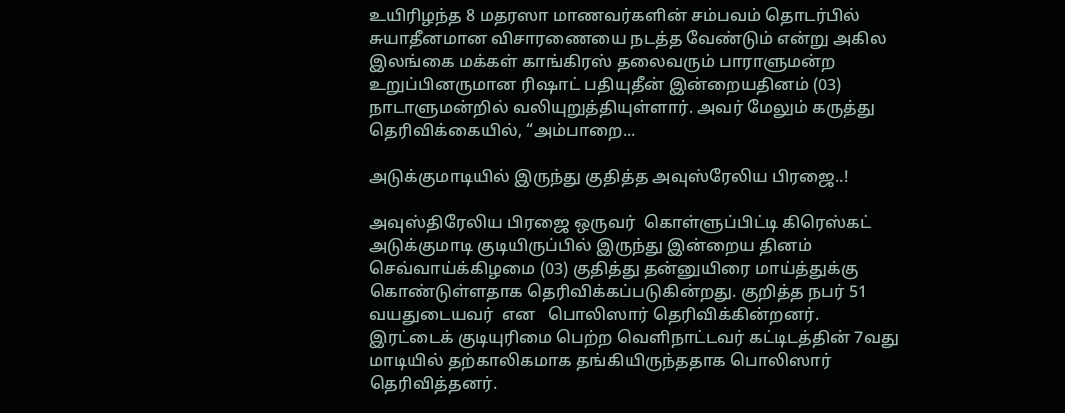உயிரிழந்த 8 மதரஸா மாணவர்களின் சம்பவம் தொடர்பில் சுயாதீனமான விசாரணையை நடத்த வேண்டும் என்று அகில இலங்கை மக்கள் காங்கிரஸ் தலைவரும் பாராளுமன்ற உறுப்பினருமான ரிஷாட் பதியுதீன் இன்றையதினம் (03)  நாடாளுமன்றில் வலியுறுத்தியுள்ளார். அவர் மேலும் கருத்து தெரிவிக்கையில், “அம்பாறை...

அடுக்குமாடியில் இருந்து குதித்த அவுஸ்ரேலிய பிரஜை..!

அவுஸ்திரேலிய பிரஜை ஒருவர்  கொள்ளுப்பிட்டி கிரெஸ்கட் அடுக்குமாடி குடியிருப்பில் இருந்து இன்றைய தினம்  செவ்வாய்க்கிழமை (03) குதித்து தன்னுயிரை மாய்த்துக்கு கொண்டுள்ளதாக தெரிவிக்கப்படுகின்றது. குறித்த நபர் 51 வயதுடையவர்  என   பொலிஸார் தெரிவிக்கின்றனர். இரட்டைக் குடியுரிமை பெற்ற வெளிநாட்டவர் கட்டிடத்தின் 7வது மாடியில் தற்காலிகமாக தங்கியிருந்ததாக பொலிஸார் தெரிவித்தனர்.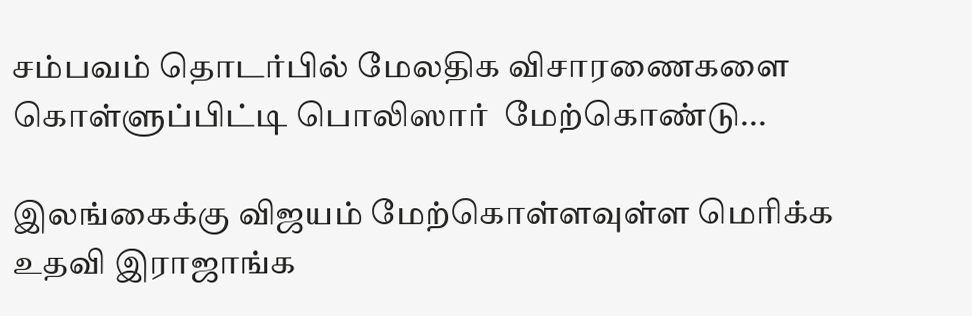சம்பவம் தொடர்பில் மேலதிக விசாரணைகளை கொள்ளுப்பிட்டி பொலிஸார்  மேற்கொண்டு...

இலங்கைக்கு விஜயம் மேற்கொள்ளவுள்ள மெரிக்க உதவி இராஜாங்க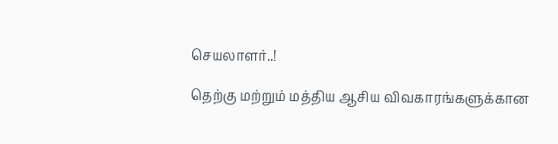செயலாளர்..!

தெற்கு மற்றும் மத்திய ஆசிய விவகாரங்களுக்கான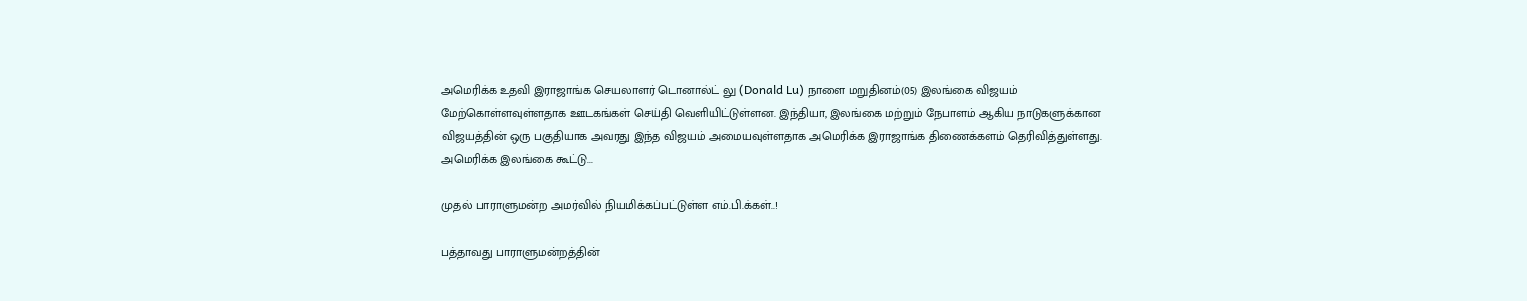அமெரிக்க உதவி இராஜாங்க செயலாளர் டொனால்ட் லு (Donald Lu) நாளை மறுதினம்(05) இலங்கை விஜயம் மேற்கொள்ளவுள்ளதாக ஊடகங்கள் செய்தி வெளியிட்டுள்ளன. இந்தியா, இலங்கை மற்றும் நேபாளம் ஆகிய நாடுகளுக்கான விஜயத்தின் ஒரு பகுதியாக அவரது இந்த விஜயம் அமையவுள்ளதாக அமெரிக்க இராஜாங்க திணைக்களம் தெரிவித்துள்ளது. அமெரிக்க இலங்கை கூட்டு...

முதல் பாராளுமன்ற அமர்வில் நியமிக்கப்பட்டுள்ள எம்.பி.க்கள்..!

பத்தாவது பாராளுமன்றத்தின்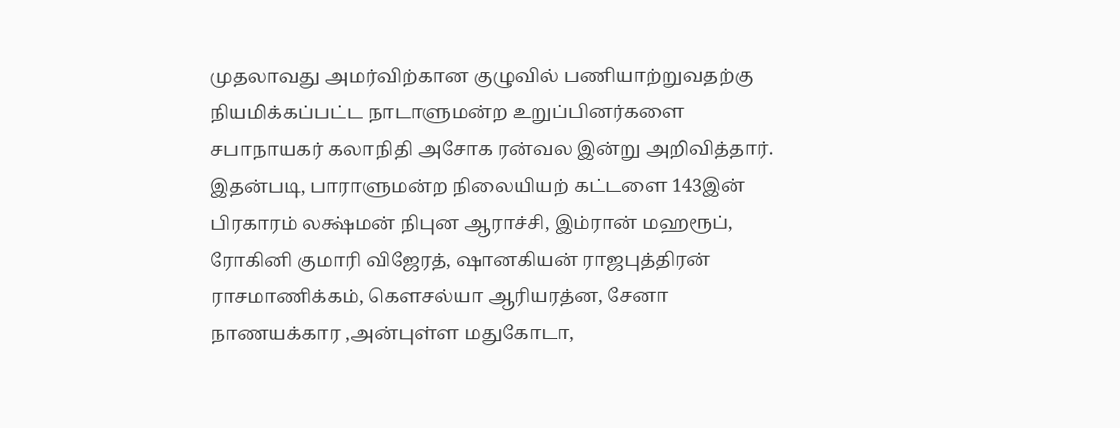முதலாவது அமர்விற்கான குழுவில் பணியாற்றுவதற்கு நியமிக்கப்பட்ட நாடாளுமன்ற உறுப்பினர்களை சபாநாயகர் கலாநிதி அசோக ரன்வல இன்று அறிவித்தார். இதன்படி, பாராளுமன்ற நிலையியற் கட்டளை 143இன் பிரகாரம் லக்ஷ்மன் நிபுன ஆராச்சி, இம்ரான் மஹரூப், ரோகினி குமாரி விஜேரத், ஷானகியன் ராஜபுத்திரன் ராசமாணிக்கம், கௌசல்யா ஆரியரத்ன, சேனா நாணயக்கார ,அன்புள்ள மதுகோடா,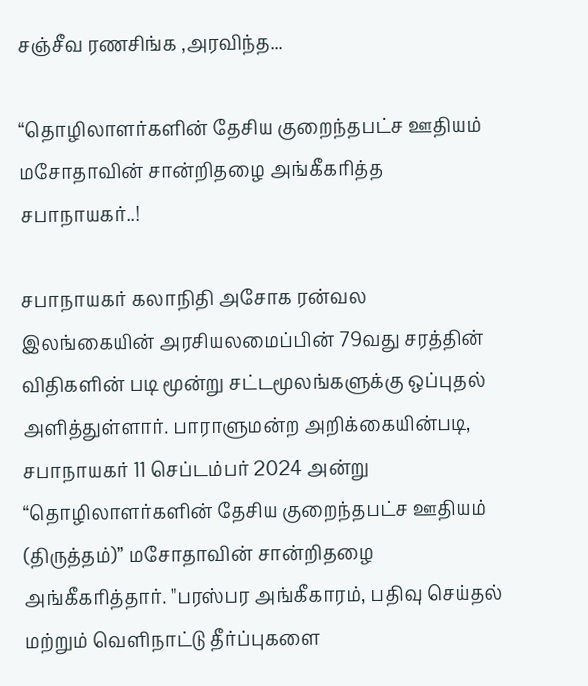சஞ்சீவ ரணசிங்க ,அரவிந்த...

“தொழிலாளர்களின் தேசிய குறைந்தபட்ச ஊதியம் மசோதாவின் சான்றிதழை அங்கீகரித்த சபாநாயகர்..!

சபாநாயகர் கலாநிதி அசோக ரன்வல இலங்கையின் அரசியலமைப்பின் 79வது சரத்தின் விதிகளின் படி மூன்று சட்டமூலங்களுக்கு ஒப்புதல் அளித்துள்ளார். பாராளுமன்ற அறிக்கையின்படி, சபாநாயகர் 11 செப்டம்பர் 2024 அன்று “தொழிலாளர்களின் தேசிய குறைந்தபட்ச ஊதியம் (திருத்தம்)” மசோதாவின் சான்றிதழை அங்கீகரித்தார். "பரஸ்பர அங்கீகாரம், பதிவு செய்தல் மற்றும் வெளிநாட்டு தீர்ப்புகளை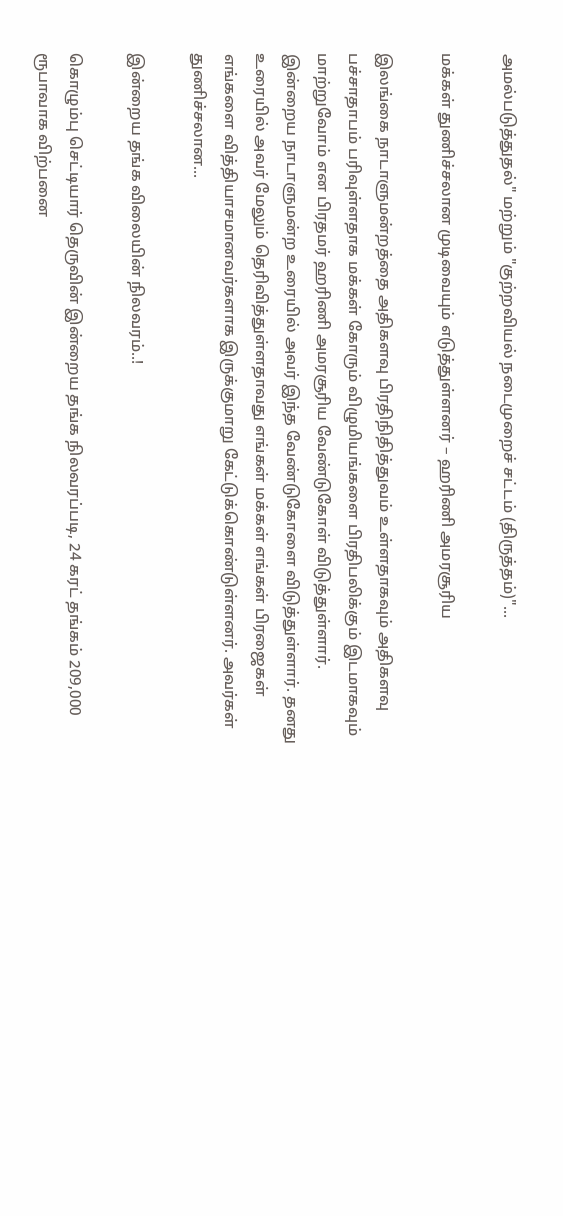அமல்படுத்துதல்" மற்றும் "குற்றவியல் நடைமுறைச் சட்டம் (திருத்தம்)"...

மக்கள் துணிச்சலான முடிவையும் எடுத்துள்ளனர் – ஹரிணி அமரசூரிய

இலங்கை நாடாளுமன்றத்தை அதிகளவு பிரதிநிதித்துவம் உள்ளதாகவும் அதிகளவு பச்சாதாபம் பரிவுள்ளதாக மக்கள் கோரும் விழுமியங்களை பிரதிபலிக்கும் இடமாகவும் மாற்றுவோம் என பிரதமர் ஹரிணி அமரசூரிய வேண்டுகோள் விடுத்துள்ளார். இன்றைய நாடாளுமன்ற உரையில் அவர் இந்த வேண்டுகோளை விடுத்துள்ளார். தனது உரையில் அவர் மேலும் தெரிவித்துள்ளதாவது எங்கள் மக்கள் எங்கள் பிரஜைகள் எங்களை வித்தியாசமானவர்களாக இருக்குமாறு கேட்டுக்கொண்டுள்ளனர். அவர்கள் துணிச்சலான...

இன்றைய தங்க விலையின் நிலவரம்..!

கொழும்பு செட்டியார் தெருவின் இன்றைய தங்க நிலவரப்படி, 24 கரட் தங்கம் 209,000 ரூபாவாக விற்பனை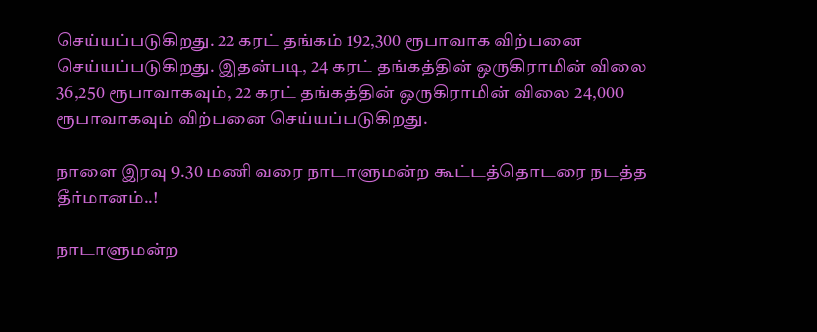செய்யப்படுகிறது. 22 கரட் தங்கம் 192,300 ரூபாவாக விற்பனை செய்யப்படுகிறது. இதன்படி, 24 கரட் தங்கத்தின் ஒருகிராமின் விலை 36,250 ரூபாவாகவும், 22 கரட் தங்கத்தின் ஒருகிராமின் விலை 24,000 ரூபாவாகவும் விற்பனை செய்யப்படுகிறது.

நாளை இரவு 9.30 மணி வரை நாடாளுமன்ற கூட்டத்தொடரை நடத்த தீர்மானம்..!

நாடாளுமன்ற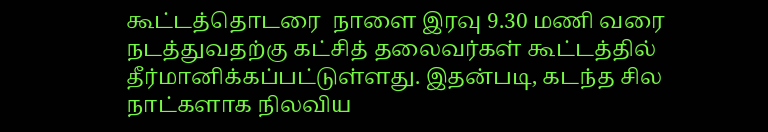கூட்டத்தொடரை  நாளை இரவு 9.30 மணி வரை நடத்துவதற்கு கட்சித் தலைவர்கள் கூட்டத்தில் தீர்மானிக்கப்பட்டுள்ளது. இதன்படி, கடந்த சில நாட்களாக நிலவிய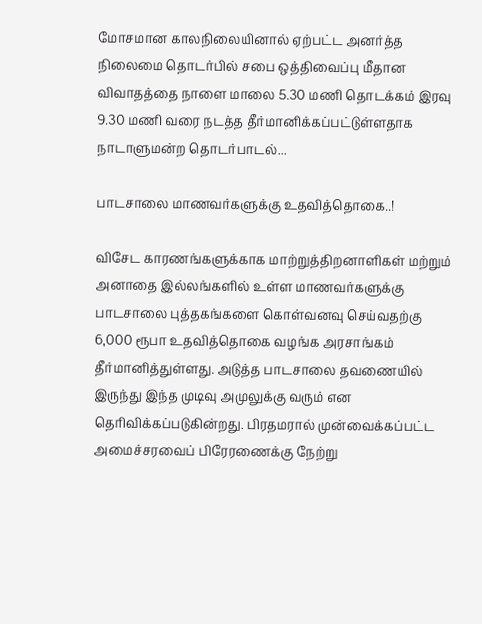மோசமான காலநிலையினால் ஏற்பட்ட அனர்த்த நிலைமை தொடர்பில் சபை ஒத்திவைப்பு மீதான விவாதத்தை நாளை மாலை 5.30 மணி தொடக்கம் இரவு 9.30 மணி வரை நடத்த தீர்மானிக்கப்பட்டுள்ளதாக நாடாளுமன்ற தொடர்பாடல்...

பாடசாலை மாணவர்களுக்கு உதவித்தொகை..!

விசேட காரணங்களுக்காக மாற்றுத்திறனாளிகள் மற்றும் அனாதை இல்லங்களில் உள்ள மாணவர்களுக்கு பாடசாலை புத்தகங்களை கொள்வனவு செய்வதற்கு 6,000 ரூபா உதவித்தொகை வழங்க அரசாங்கம் தீர்மானித்துள்ளது. அடுத்த பாடசாலை தவணையில் இருந்து இந்த முடிவு அமுலுக்கு வரும் என தெரிவிக்கப்படுகின்றது. பிரதமரால் முன்வைக்கப்பட்ட அமைச்சரவைப் பிரேரணைக்கு நேற்று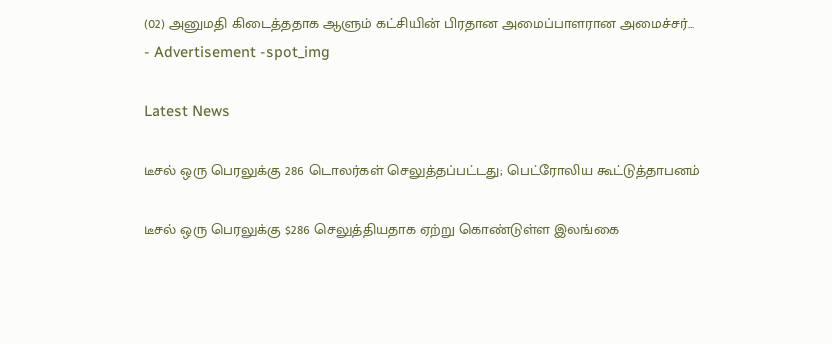(02) அனுமதி கிடைத்ததாக ஆளும் கட்சியின் பிரதான அமைப்பாளரான அமைச்சர்...
- Advertisement -spot_img

Latest News

டீசல் ஒரு பெரலுக்கு 286 டொலர்கள் செலுத்தப்பட்டது; பெட்ரோலிய கூட்டுத்தாபனம்

டீசல் ஒரு பெரலுக்கு $286 செலுத்தியதாக ஏற்று கொண்டுள்ள இலங்கை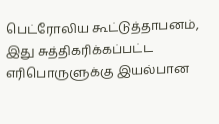பெட்ரோலிய கூட்டுத்தாபனம், இது சுத்திகரிக்கப்பட்ட எரிபொருளுக்கு இயல்பான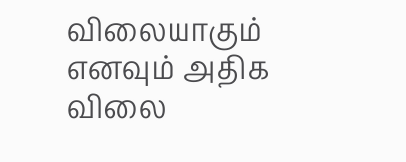விலையாகும் எனவும் அதிக விலை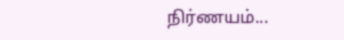நிர்ணயம்...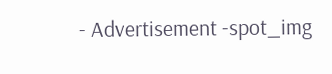- Advertisement -spot_img